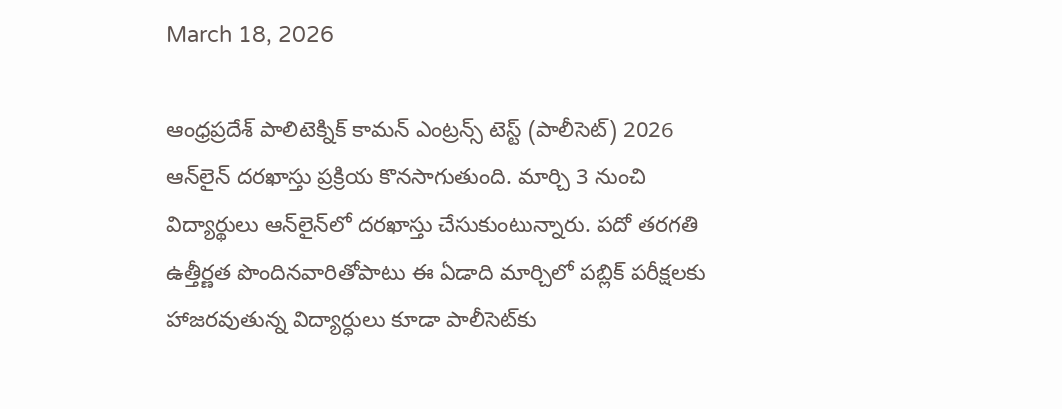March 18, 2026

ఆంధ్రప్రదేశ్‌ పాలిటెక్నిక్‌ కామన్‌ ఎంట్రన్స్‌ టెస్ట్‌ (పాలీసెట్‌) 2026 ఆన్‌లైన్‌ దరఖాస్తు ప్రక్రియ కొనసాగుతుంది. మార్చి 3 నుంచి విద్యార్థులు ఆన్‌లైన్‌లో దరఖాస్తు చేసుకుంటున్నారు. పదో తరగతి ఉత్తీర్ణత పొందినవారితోపాటు ఈ ఏడాది మార్చిలో పబ్లిక్‌ పరీక్షలకు హాజరవుతున్న విద్యార్ధులు కూడా పాలీసెట్‌కు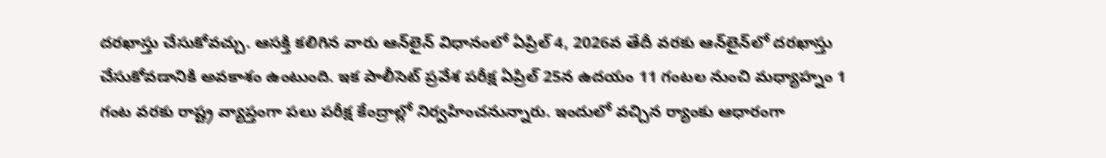దరఖాస్తు చేసుకోవచ్చు. ఆసక్తి కలిగిన వారు ఆన్‌లైన్‌ విధానంలో ఏప్రిల్‌ 4, 2026వ తేదీ వరకు ఆన్‌లైన్‌లో దరఖాస్తు చేసుకోవడానికి అవకాశం ఉంటుంది. ఇక పాలీసెట్‌ ప్రవేశ పరీక్ష ఏప్రిల్‌ 25న ఉదయం 11 గంటల నుంచి మధ్యాహ్నం 1 గంట వరకు రాష్ట్ర వ్యాప్తంగా పలు పరీక్ష కేంద్రాల్లో నిర్వహించనున్నారు. ఇందులో వచ్చిన ర్యాంకు ఆధారంగా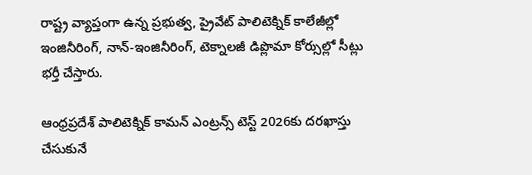రాష్ట్ర వ్యాప్తంగా ఉన్న ప్రభుత్వ, ప్రైవేట్‌ పాలిటెక్నిక్‌ కాలేజీల్లో ఇంజినీరింగ్, నాన్-ఇంజినీరింగ్, టెక్నాలజీ డిప్లొమా కోర్సుల్లో సీట్లు భర్తీ చేస్తారు.

ఆంధ్రప్రదేశ్‌ పాలిటెక్నిక్ కామన్ ఎంట్రన్స్ టెస్ట్ 2026కు దరఖాస్తు చేసుకునే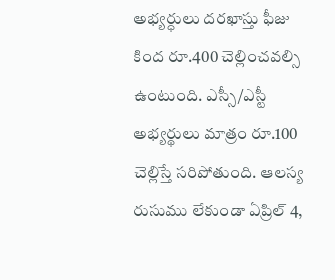అభ్యర్ధులు దరఖాస్తు ఫీజు కింద రూ.400 చెల్లించవల్సి ఉంటుంది. ఎస్సీ/ఎస్టీ అభ్యర్థులు మాత్రం రూ.100 చెల్లిస్తే సరిపోతుంది. ఆలస్య రుసుము లేకుండా ఏప్రిల్ 4,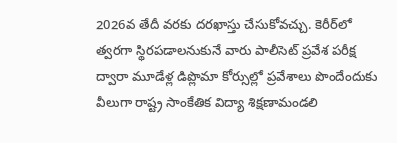2026వ తేదీ వరకు దరఖాస్తు చేసుకోవచ్చు. కెరీర్‌లో త్వరగా స్థిరపడాలనుకునే వారు పాలీసెట్‌ ప్రవేశ పరీక్ష ద్వారా మూడేళ్ల డిప్లొమా కోర్సుల్లో ప్రవేశాలు పొందేందుకు వీలుగా రాష్ట్ర సాంకేతిక విద్యా శిక్షణామండలి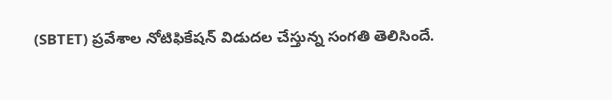(SBTET) ప్రవేశాల నోటిఫికేషన్‌ విడుదల చేస్తున్న సంగతి తెలిసిందే.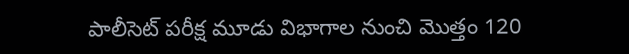పాలీసెట్‌ పరీక్ష మూడు విభాగాల నుంచి మొత్తం 120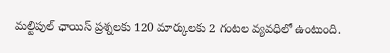మల్టిపుల్ ఛాయిస్‌ ప్రశ్నలకు 120 మార్కులకు 2 గంటల వ్యవధిలో ఉంటుంది.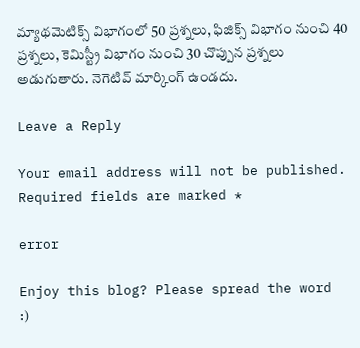మ్యాథమెటిక్స్‌ విభాగంలో 50 ప్రశ్నలు, ఫిజిక్స్‌ విభాగం నుంచి 40 ప్రశ్నలు, కెమిస్ట్రీ విభాగం నుంచి 30 చొప్పున ప్రశ్నలు అడుగుతారు. నెగెటివ్‌ మార్కింగ్ ఉండదు.

Leave a Reply

Your email address will not be published. Required fields are marked *

error

Enjoy this blog? Please spread the word :)